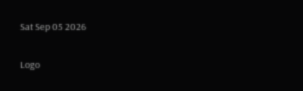Sat Sep 05 2026

Logo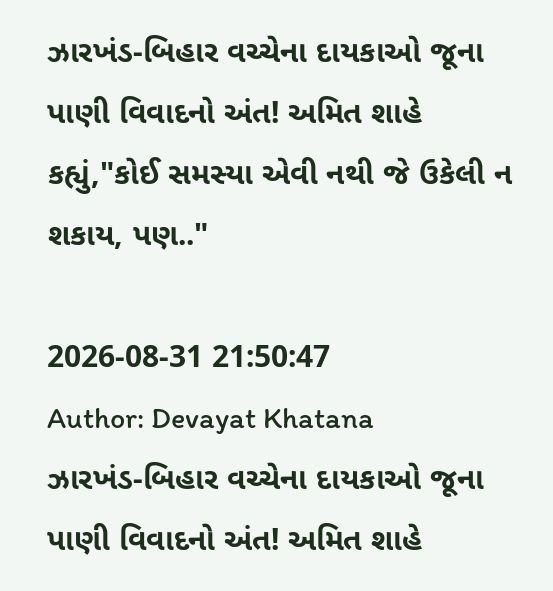ઝારખંડ-બિહાર વચ્ચેના દાયકાઓ જૂના પાણી વિવાદનો અંત! અમિત શાહે કહ્યું,"કોઈ સમસ્યા એવી નથી જે ઉકેલી ન શકાય, પણ.."

2026-08-31 21:50:47
Author: Devayat Khatana
ઝારખંડ-બિહાર વચ્ચેના દાયકાઓ જૂના પાણી વિવાદનો અંત! અમિત શાહે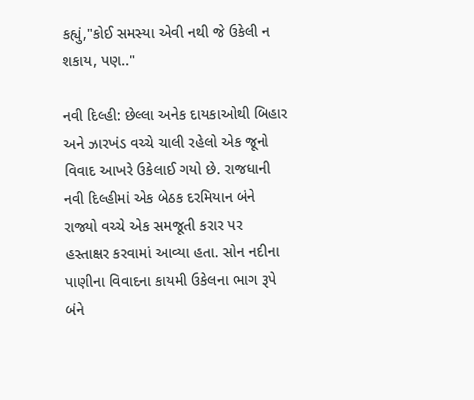કહ્યું,"કોઈ સમસ્યા એવી નથી જે ઉકેલી ન શકાય, પણ.."

નવી દિલ્હી: છેલ્લા અનેક દાયકાઓથી બિહાર અને ઝારખંડ વચ્ચે ચાલી રહેલો એક જૂનો વિવાદ આખરે ઉકેલાઈ ગયો છે. રાજધાની નવી દિલ્હીમાં એક બેઠક દરમિયાન બંને રાજ્યો વચ્ચે એક સમજૂતી કરાર પર હસ્તાક્ષર કરવામાં આવ્યા હતા. સોન નદીના પાણીના વિવાદના કાયમી ઉકેલના ભાગ રૂપે બંને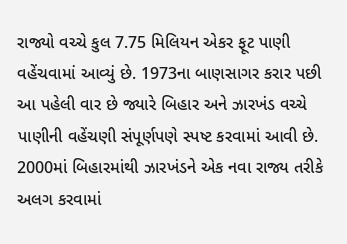રાજ્યો વચ્ચે કુલ 7.75 મિલિયન એકર ફૂટ પાણી વહેંચવામાં આવ્યું છે. 1973ના બાણસાગર કરાર પછી આ પહેલી વાર છે જ્યારે બિહાર અને ઝારખંડ વચ્ચે પાણીની વહેંચણી સંપૂર્ણપણે સ્પષ્ટ કરવામાં આવી છે. 2000માં બિહારમાંથી ઝારખંડને એક નવા રાજ્ય તરીકે અલગ કરવામાં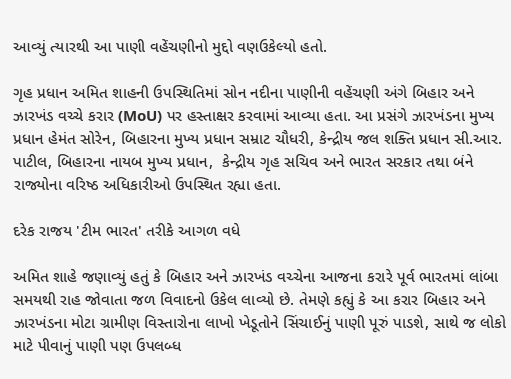આવ્યું ત્યારથી આ પાણી વહેંચણીનો મુદ્દો વણઉકેલ્યો હતો.

ગૃહ પ્રધાન અમિત શાહની ઉપસ્થિતિમાં સોન નદીના પાણીની વહેંચણી અંગે બિહાર અને ઝારખંડ વચ્ચે કરાર (MoU) પર હસ્તાક્ષર કરવામાં આવ્યા હતા. આ પ્રસંગે ઝારખંડના મુખ્ય પ્રધાન હેમંત સોરેન, બિહારના મુખ્ય પ્રધાન સમ્રાટ ચૌધરી, કેન્દ્રીય જલ શક્તિ પ્રધાન સી.આર. પાટીલ, બિહારના નાયબ મુખ્ય પ્રધાન,  કેન્દ્રીય ગૃહ સચિવ અને ભારત સરકાર તથા બંને રાજ્યોના વરિષ્ઠ અધિકારીઓ ઉપસ્થિત રહ્યા હતા.

દરેક રાજય 'ટીમ ભારત' તરીકે આગળ વધે

અમિત શાહે જણાવ્યું હતું કે બિહાર અને ઝારખંડ વચ્ચેના આજના કરારે પૂર્વ ભારતમાં લાંબા સમયથી રાહ જોવાતા જળ વિવાદનો ઉકેલ લાવ્યો છે. તેમણે કહ્યું કે આ કરાર બિહાર અને ઝારખંડના મોટા ગ્રામીણ વિસ્તારોના લાખો ખેડૂતોને સિંચાઈનું પાણી પૂરું પાડશે, સાથે જ લોકો માટે પીવાનું પાણી પણ ઉપલબ્ધ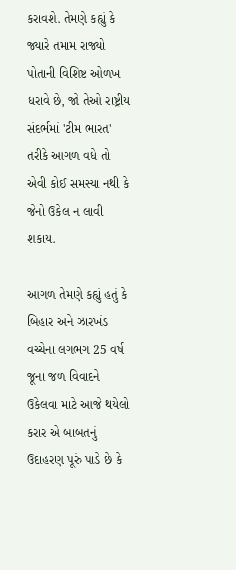કરાવશે. તેમણે કહ્યું કે જ્યારે તમામ રાજ્યો પોતાની વિશિષ્ટ ઓળખ ધરાવે છે, જો તેઓ રાષ્ટ્રીય સંદર્ભમાં 'ટીમ ભારત' તરીકે આગળ વધે તો એવી કોઈ સમસ્યા નથી કે જેનો ઉકેલ ન લાવી શકાય.

આગળ તેમણે કહ્યું હતું કે બિહાર અને ઝારખંડ વચ્ચેના લગભગ 25 વર્ષ જૂના જળ વિવાદને ઉકેલવા માટે આજે થયેલો કરાર એ બાબતનું ઉદાહરણ પૂરું પાડે છે કે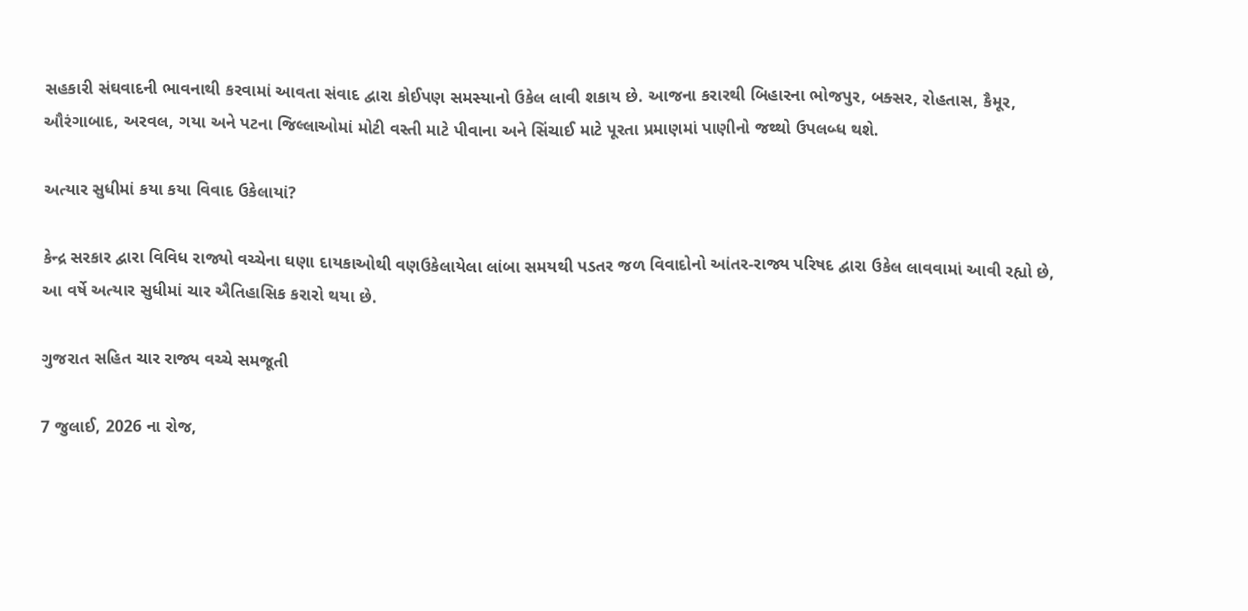સહકારી સંઘવાદની ભાવનાથી કરવામાં આવતા સંવાદ દ્વારા કોઈપણ સમસ્યાનો ઉકેલ લાવી શકાય છે. આજના કરારથી બિહારના ભોજપુર, બક્સર, રોહતાસ, કૈમૂર, ઔરંગાબાદ, અરવલ, ગયા અને પટના જિલ્લાઓમાં મોટી વસ્તી માટે પીવાના અને સિંચાઈ માટે પૂરતા પ્રમાણમાં પાણીનો જથ્થો ઉપલબ્ધ થશે.

અત્યાર સુધીમાં કયા કયા વિવાદ ઉકેલાયાં?

કેન્દ્ર સરકાર દ્વારા વિવિધ રાજ્યો વચ્ચેના ઘણા દાયકાઓથી વણઉકેલાયેલા લાંબા સમયથી પડતર જળ વિવાદોનો આંતર-રાજ્ય પરિષદ દ્વારા ઉકેલ લાવવામાં આવી રહ્યો છે, આ વર્ષે અત્યાર સુધીમાં ચાર ઐતિહાસિક કરારો થયા છે.

ગુજરાત સહિત ચાર રાજ્ય વચ્ચે સમજૂતી

7 જુલાઈ, 2026 ના રોજ,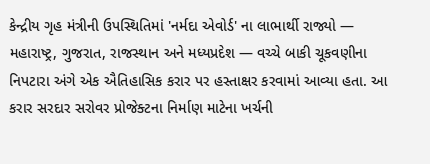કેન્દ્રીય ગૃહ મંત્રીની ઉપસ્થિતિમાં 'નર્મદા એવોર્ડ' ના લાભાર્થી રાજ્યો — મહારાષ્ટ્ર, ગુજરાત, રાજસ્થાન અને મધ્યપ્રદેશ — વચ્ચે બાકી ચૂકવણીના નિપટારા અંગે એક ઐતિહાસિક કરાર પર હસ્તાક્ષર કરવામાં આવ્યા હતા. આ કરાર સરદાર સરોવર પ્રોજેક્ટના નિર્માણ માટેના ખર્ચની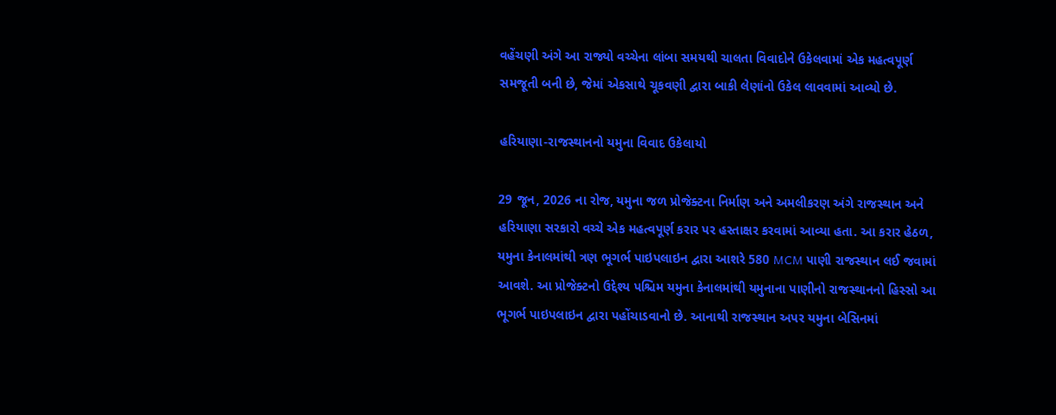વહેંચણી અંગે આ રાજ્યો વચ્ચેના લાંબા સમયથી ચાલતા વિવાદોને ઉકેલવામાં એક મહત્વપૂર્ણ સમજૂતી બની છે, જેમાં એકસાથે ચૂકવણી દ્વારા બાકી લેણાંનો ઉકેલ લાવવામાં આવ્યો છે.

હરિયાણા-રાજસ્થાનનો યમુના વિવાદ ઉકેલાયો

29 જૂન, 2026 ના રોજ, યમુના જળ પ્રોજેક્ટના નિર્માણ અને અમલીકરણ અંગે રાજસ્થાન અને હરિયાણા સરકારો વચ્ચે એક મહત્વપૂર્ણ કરાર પર હસ્તાક્ષર કરવામાં આવ્યા હતા. આ કરાર હેઠળ, યમુના કેનાલમાંથી ત્રણ ભૂગર્ભ પાઇપલાઇન દ્વારા આશરે 580 MCM પાણી રાજસ્થાન લઈ જવામાં આવશે. આ પ્રોજેક્ટનો ઉદ્દેશ્ય પશ્ચિમ યમુના કેનાલમાંથી યમુનાના પાણીનો રાજસ્થાનનો હિસ્સો આ ભૂગર્ભ પાઇપલાઇન દ્વારા પહોંચાડવાનો છે. આનાથી રાજસ્થાન અપર યમુના બેસિનમાં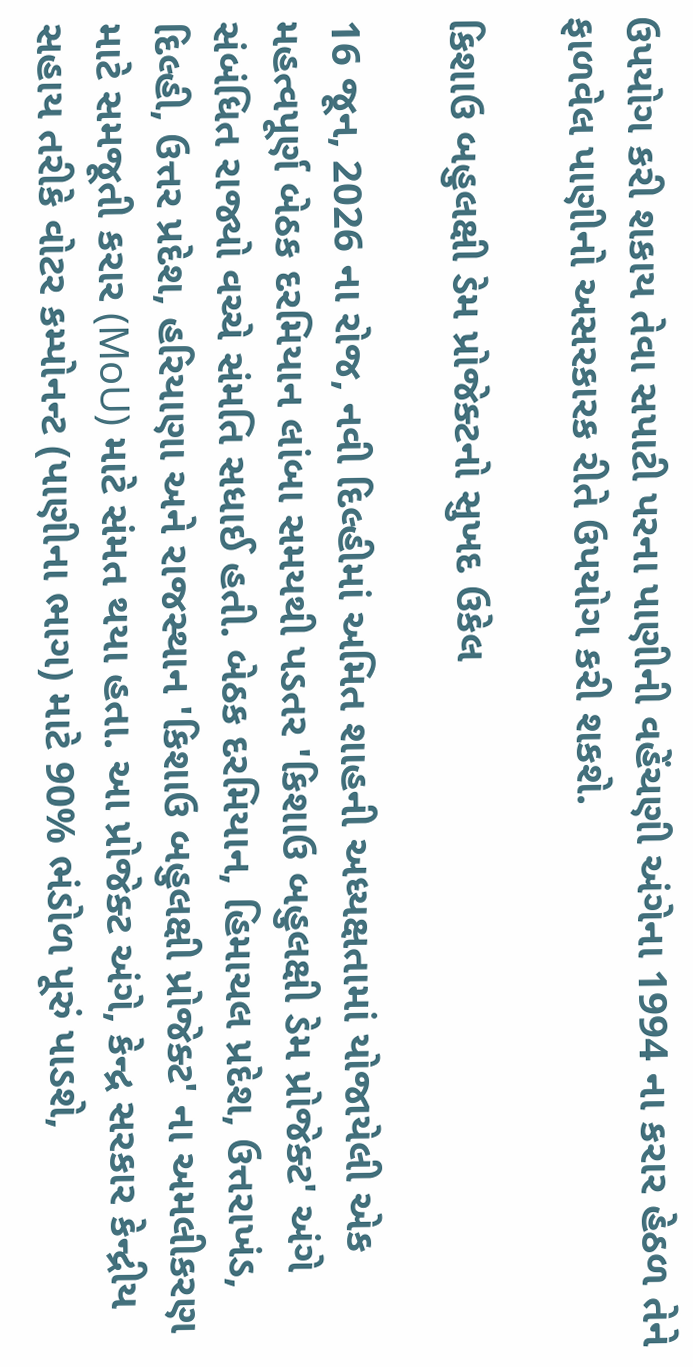ઉપયોગ કરી શકાય તેવા સપાટી પરના પાણીની વહેંચણી અંગેના 1994 ના કરાર હેઠળ તેને ફાળવેલ પાણીનો અસરકારક રીતે ઉપયોગ કરી શકશે.

કિશાઉ બહુલક્ષી ડેમ પ્રોજેક્ટનો સુખદ ઉકેલ

16 જૂન, 2026 ના રોજ, નવી દિલ્હીમાં અમિત શાહની અધ્યક્ષતામાં યોજાયેલી એક મહત્વપૂર્ણ બેઠક દરમિયાન લાંબા સમયથી પડતર 'કિશાઉ બહુલક્ષી ડેમ પ્રોજેક્ટ' અંગે સંબંધિત રાજ્યો વચ્ચે સંમતિ સધાઈ હતી. બેઠક દરમિયાન, હિમાચલ પ્રદેશ, ઉત્તરાખંડ, દિલ્હી, ઉત્તર પ્રદેશ, હરિયાણા અને રાજસ્થાન 'કિશાઉ બહુલક્ષી પ્રોજેક્ટ' ના અમલીકરણ માટે સમજૂતી કરાર (MoU) માટે સંમત થયા હતા. આ પ્રોજેક્ટ અંગે, કેન્દ્ર સરકાર કેન્દ્રીય સહાય તરીકે વોટર કમ્પોનન્ટ (પાણીના ભાગ) માટે 90% ભંડોળ પૂરું પાડશે,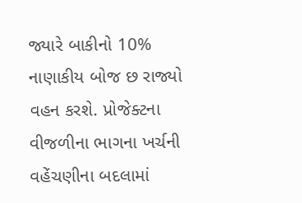જ્યારે બાકીનો 10% નાણાકીય બોજ છ રાજ્યો વહન કરશે. પ્રોજેક્ટના વીજળીના ભાગના ખર્ચની વહેંચણીના બદલામાં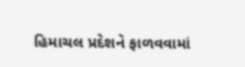હિમાચલ પ્રદેશને ફાળવવામાં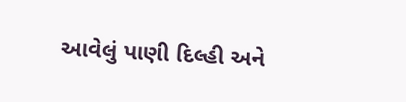આવેલું પાણી દિલ્હી અને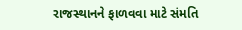રાજસ્થાનને ફાળવવા માટે સંમતિ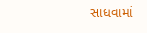સાધવામાં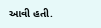આવી હતી.